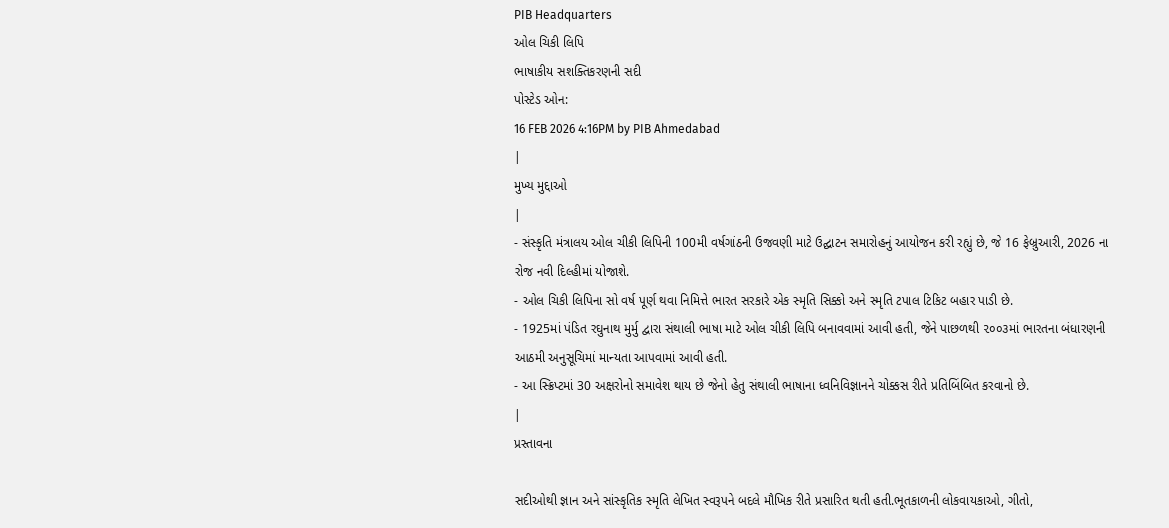PIB Headquarters
ઓલ ચિકી લિપિ
ભાષાકીય સશક્તિકરણની સદી
પોસ્ટેડ ઓન:
16 FEB 2026 4:16PM by PIB Ahmedabad
|
મુખ્ય મુદ્દાઓ
|
- સંસ્કૃતિ મંત્રાલય ઓલ ચીકી લિપિની 100મી વર્ષગાંઠની ઉજવણી માટે ઉદ્ઘાટન સમારોહનું આયોજન કરી રહ્યું છે, જે 16 ફેબ્રુઆરી, 2026 ના રોજ નવી દિલ્હીમાં યોજાશે.
- ઓલ ચિકી લિપિના સો વર્ષ પૂર્ણ થવા નિમિત્તે ભારત સરકારે એક સ્મૃતિ સિક્કો અને સ્મૃતિ ટપાલ ટિકિટ બહાર પાડી છે.
- 1925માં પંડિત રઘુનાથ મુર્મુ દ્વારા સંથાલી ભાષા માટે ઓલ ચીકી લિપિ બનાવવામાં આવી હતી, જેને પાછળથી ૨૦૦૩માં ભારતના બંધારણની આઠમી અનુસૂચિમાં માન્યતા આપવામાં આવી હતી.
- આ સ્ક્રિપ્ટમાં 30 અક્ષરોનો સમાવેશ થાય છે જેનો હેતુ સંથાલી ભાષાના ધ્વનિવિજ્ઞાનને ચોક્કસ રીતે પ્રતિબિંબિત કરવાનો છે.
|
પ્રસ્તાવના

સદીઓથી જ્ઞાન અને સાંસ્કૃતિક સ્મૃતિ લેખિત સ્વરૂપને બદલે મૌખિક રીતે પ્રસારિત થતી હતી.ભૂતકાળની લોકવાયકાઓ, ગીતો,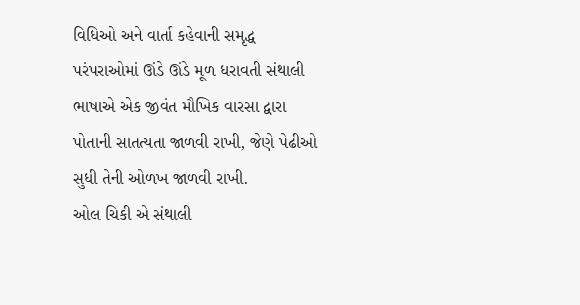વિધિઓ અને વાર્તા કહેવાની સમૃદ્ધ પરંપરાઓમાં ઊંડે ઊંડે મૂળ ધરાવતી સંથાલી ભાષાએ એક જીવંત મૌખિક વારસા દ્વારા પોતાની સાતત્યતા જાળવી રાખી, જેણે પેઢીઓ સુધી તેની ઓળખ જાળવી રાખી.
ઓલ ચિકી એ સંથાલી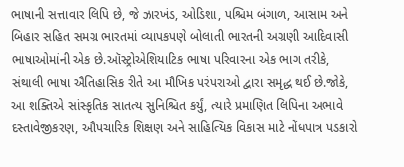ભાષાની સત્તાવાર લિપિ છે, જે ઝારખંડ, ઓડિશા, પશ્ચિમ બંગાળ, આસામ અને બિહાર સહિત સમગ્ર ભારતમાં વ્યાપકપણે બોલાતી ભારતની અગ્રણી આદિવાસી ભાષાઓમાંની એક છે.ઑસ્ટ્રોએશિયાટિક ભાષા પરિવારના એક ભાગ તરીકે, સંથાલી ભાષા ઐતિહાસિક રીતે આ મૌખિક પરંપરાઓ દ્વારા સમૃદ્ધ થઈ છે.જોકે, આ શક્તિએ સાંસ્કૃતિક સાતત્ય સુનિશ્ચિત કર્યું, ત્યારે પ્રમાણિત લિપિના અભાવે દસ્તાવેજીકરણ, ઔપચારિક શિક્ષણ અને સાહિત્યિક વિકાસ માટે નોંધપાત્ર પડકારો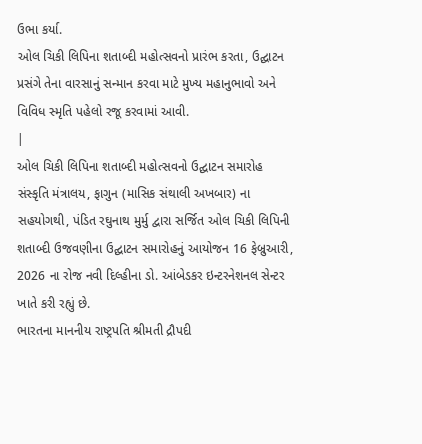ઉભા કર્યા.
ઓલ ચિકી લિપિના શતાબ્દી મહોત્સવનો પ્રારંભ કરતા, ઉદ્ઘાટન પ્રસંગે તેના વારસાનું સન્માન કરવા માટે મુખ્ય મહાનુભાવો અને વિવિધ સ્મૃતિ પહેલો રજૂ કરવામાં આવી.
|
ઓલ ચિકી લિપિના શતાબ્દી મહોત્સવનો ઉદ્ઘાટન સમારોહ
સંસ્કૃતિ મંત્રાલય, ફાગુન (માસિક સંથાલી અખબાર) ના સહયોગથી, પંડિત રઘુનાથ મુર્મુ દ્વારા સર્જિત ઓલ ચિકી લિપિની શતાબ્દી ઉજવણીના ઉદ્ઘાટન સમારોહનું આયોજન 16 ફેબ્રુઆરી, 2026 ના રોજ નવી દિલ્હીના ડો. આંબેડકર ઇન્ટરનેશનલ સેન્ટર ખાતે કરી રહ્યું છે.
ભારતના માનનીય રાષ્ટ્રપતિ શ્રીમતી દ્રૌપદી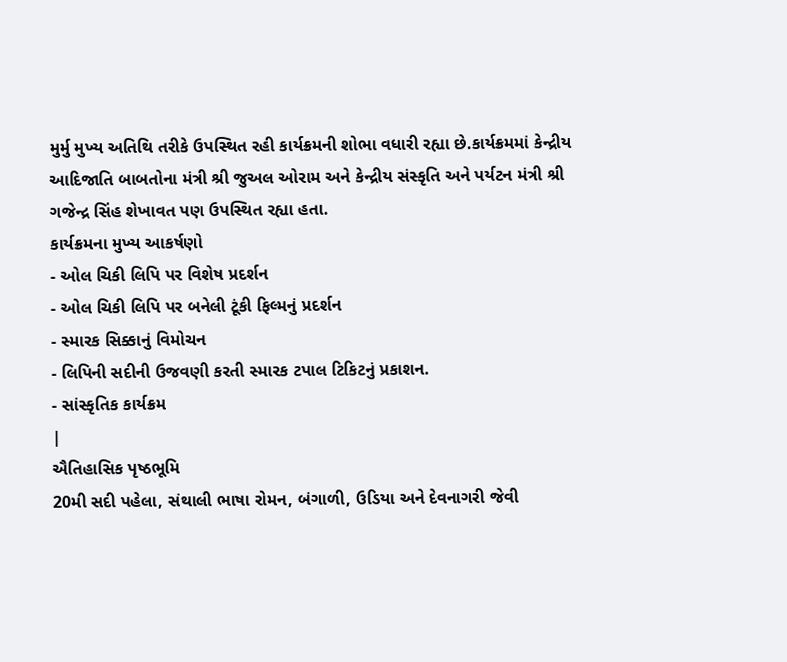મુર્મુ મુખ્ય અતિથિ તરીકે ઉપસ્થિત રહી કાર્યક્રમની શોભા વધારી રહ્યા છે.કાર્યક્રમમાં કેન્દ્રીય આદિજાતિ બાબતોના મંત્રી શ્રી જુઅલ ઓરામ અને કેન્દ્રીય સંસ્કૃતિ અને પર્યટન મંત્રી શ્રી ગજેન્દ્ર સિંહ શેખાવત પણ ઉપસ્થિત રહ્યા હતા.
કાર્યક્રમના મુખ્ય આકર્ષણો
- ઓલ ચિકી લિપિ પર વિશેષ પ્રદર્શન
- ઓલ ચિકી લિપિ પર બનેલી ટૂંકી ફિલ્મનું પ્રદર્શન
- સ્મારક સિક્કાનું વિમોચન
- લિપિની સદીની ઉજવણી કરતી સ્મારક ટપાલ ટિકિટનું પ્રકાશન.
- સાંસ્કૃતિક કાર્યક્રમ
|
ઐતિહાસિક પૃષ્ઠભૂમિ
20મી સદી પહેલા, સંથાલી ભાષા રોમન, બંગાળી, ઉડિયા અને દેવનાગરી જેવી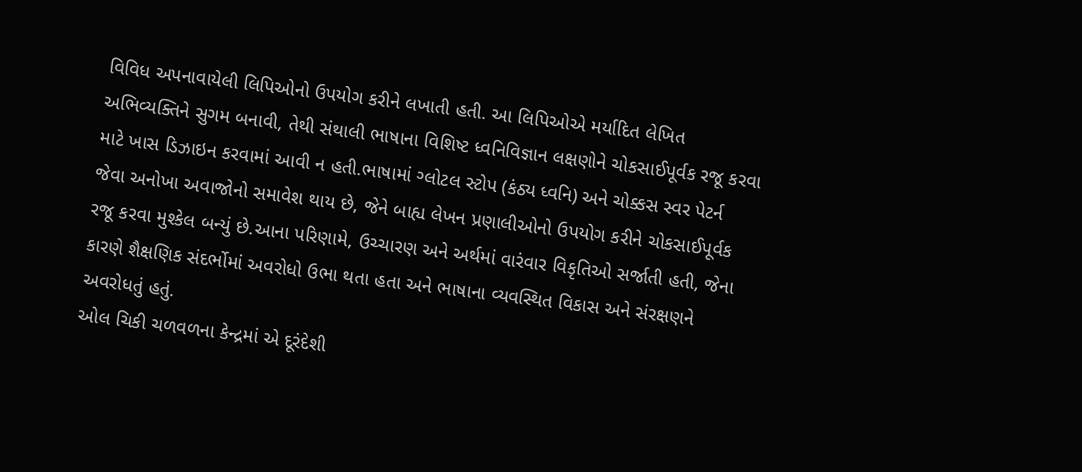વિવિધ અપનાવાયેલી લિપિઓનો ઉપયોગ કરીને લખાતી હતી. આ લિપિઓએ મર્યાદિત લેખિત અભિવ્યક્તિને સુગમ બનાવી, તેથી સંથાલી ભાષાના વિશિષ્ટ ધ્વનિવિજ્ઞાન લક્ષણોને ચોકસાઈપૂર્વક રજૂ કરવા માટે ખાસ ડિઝાઇન કરવામાં આવી ન હતી.ભાષામાં ગ્લોટલ સ્ટોપ (કંઠ્ય ધ્વનિ) અને ચોક્કસ સ્વર પેટર્ન જેવા અનોખા અવાજોનો સમાવેશ થાય છે, જેને બાહ્ય લેખન પ્રણાલીઓનો ઉપયોગ કરીને ચોકસાઈપૂર્વક રજૂ કરવા મુશ્કેલ બન્યું છે.આના પરિણામે, ઉચ્ચારણ અને અર્થમાં વારંવાર વિકૃતિઓ સર્જાતી હતી, જેના કારણે શૈક્ષણિક સંદર્ભોમાં અવરોધો ઉભા થતા હતા અને ભાષાના વ્યવસ્થિત વિકાસ અને સંરક્ષણને અવરોધતું હતું.
ઓલ ચિકી ચળવળના કેન્દ્રમાં એ દૂરંદેશી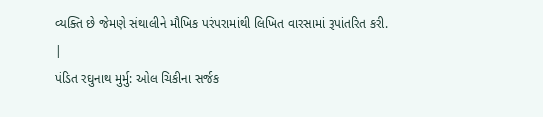વ્યક્તિ છે જેમણે સંથાલીને મૌખિક પરંપરામાંથી લિખિત વારસામાં રૂપાંતરિત કરી.
|
પંડિત રઘુનાથ મુર્મુ: ઓલ ચિકીના સર્જક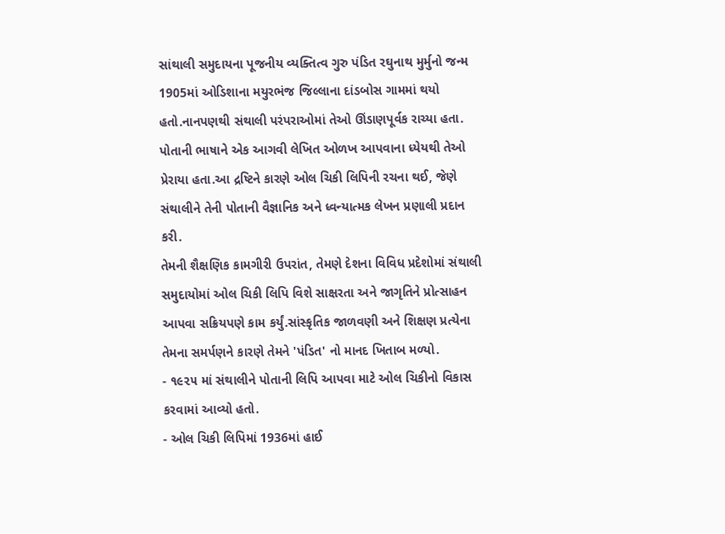સાંથાલી સમુદાયના પૂજનીય વ્યક્તિત્વ ગુરુ પંડિત રઘુનાથ મુર્મુનો જન્મ 1905માં ઓડિશાના મયુરભંજ જિલ્લાના દાંડબોસ ગામમાં થયો હતો.નાનપણથી સંથાલી પરંપરાઓમાં તેઓ ઊંડાણપૂર્વક રાચ્યા હતા. પોતાની ભાષાને એક આગવી લેખિત ઓળખ આપવાના ધ્યેયથી તેઓ પ્રેરાયા હતા.આ દ્રષ્ટિને કારણે ઓલ ચિકી લિપિની રચના થઈ, જેણે સંથાલીને તેની પોતાની વૈજ્ઞાનિક અને ધ્વન્યાત્મક લેખન પ્રણાલી પ્રદાન કરી.
તેમની શૈક્ષણિક કામગીરી ઉપરાંત, તેમણે દેશના વિવિધ પ્રદેશોમાં સંથાલી સમુદાયોમાં ઓલ ચિકી લિપિ વિશે સાક્ષરતા અને જાગૃતિને પ્રોત્સાહન આપવા સક્રિયપણે કામ કર્યું.સાંસ્કૃતિક જાળવણી અને શિક્ષણ પ્રત્યેના તેમના સમર્પણને કારણે તેમને 'પંડિત' નો માનદ ખિતાબ મળ્યો.
- ૧૯૨૫ માં સંથાલીને પોતાની લિપિ આપવા માટે ઓલ ચિકીનો વિકાસ કરવામાં આવ્યો હતો.
- ઓલ ચિકી લિપિમાં 1936માં હાઈ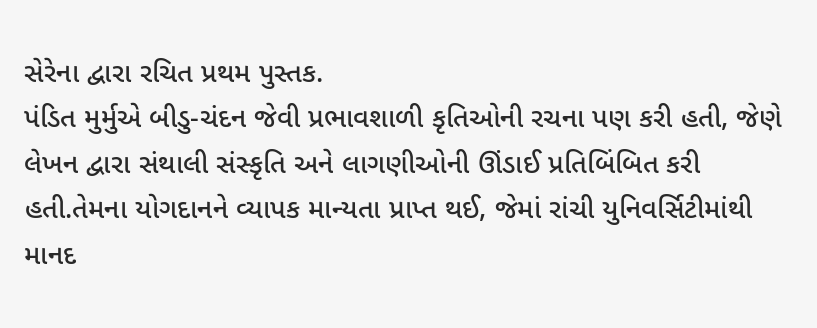સેરેના દ્વારા રચિત પ્રથમ પુસ્તક.
પંડિત મુર્મુએ બીડુ-ચંદન જેવી પ્રભાવશાળી કૃતિઓની રચના પણ કરી હતી, જેણે લેખન દ્વારા સંથાલી સંસ્કૃતિ અને લાગણીઓની ઊંડાઈ પ્રતિબિંબિત કરી હતી.તેમના યોગદાનને વ્યાપક માન્યતા પ્રાપ્ત થઈ, જેમાં રાંચી યુનિવર્સિટીમાંથી માનદ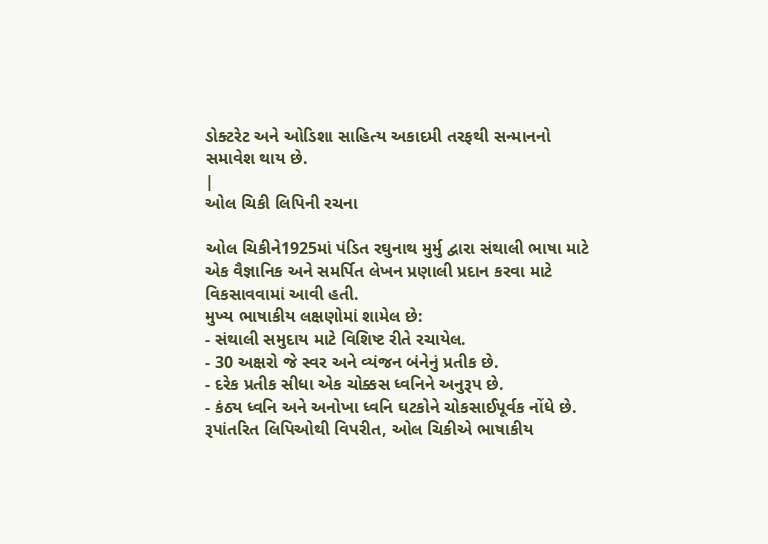ડોક્ટરેટ અને ઓડિશા સાહિત્ય અકાદમી તરફથી સન્માનનો સમાવેશ થાય છે.
|
ઓલ ચિકી લિપિની રચના

ઓલ ચિકીને1925માં પંડિત રઘુનાથ મુર્મુ દ્વારા સંથાલી ભાષા માટે એક વૈજ્ઞાનિક અને સમર્પિત લેખન પ્રણાલી પ્રદાન કરવા માટે વિકસાવવામાં આવી હતી.
મુખ્ય ભાષાકીય લક્ષણોમાં શામેલ છે:
- સંથાલી સમુદાય માટે વિશિષ્ટ રીતે રચાયેલ.
- 30 અક્ષરો જે સ્વર અને વ્યંજન બંનેનું પ્રતીક છે.
- દરેક પ્રતીક સીધા એક ચોક્કસ ધ્વનિને અનુરૂપ છે.
- કંઠ્ય ધ્વનિ અને અનોખા ધ્વનિ ઘટકોને ચોકસાઈપૂર્વક નોંધે છે.
રૂપાંતરિત લિપિઓથી વિપરીત, ઓલ ચિકીએ ભાષાકીય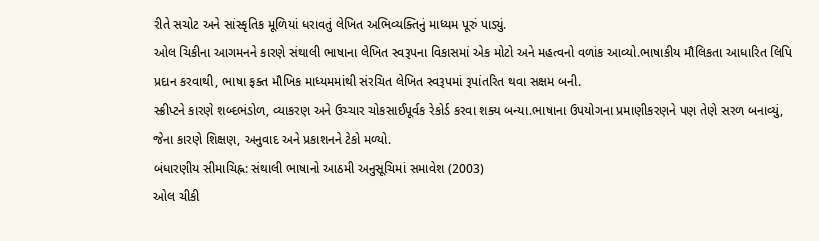રીતે સચોટ અને સાંસ્કૃતિક મૂળિયાં ધરાવતું લેખિત અભિવ્યક્તિનું માધ્યમ પૂરું પાડ્યું.
ઓલ ચિકીના આગમનને કારણે સંથાલી ભાષાના લેખિત સ્વરૂપના વિકાસમાં એક મોટો અને મહત્વનો વળાંક આવ્યો.ભાષાકીય મૌલિકતા આધારિત લિપિ પ્રદાન કરવાથી, ભાષા ફક્ત મૌખિક માધ્યમમાંથી સંરચિત લેખિત સ્વરૂપમાં રૂપાંતરિત થવા સક્ષમ બની.
સ્ક્રીપ્ટને કારણે શબ્દભંડોળ, વ્યાકરણ અને ઉચ્ચાર ચોકસાઈપૂર્વક રેકોર્ડ કરવા શક્ય બન્યા.ભાષાના ઉપયોગના પ્રમાણીકરણને પણ તેણે સરળ બનાવ્યું, જેના કારણે શિક્ષણ, અનુવાદ અને પ્રકાશનને ટેકો મળ્યો.
બંધારણીય સીમાચિહ્ન: સંથાલી ભાષાનો આઠમી અનુસૂચિમાં સમાવેશ (2003)
ઓલ ચીકી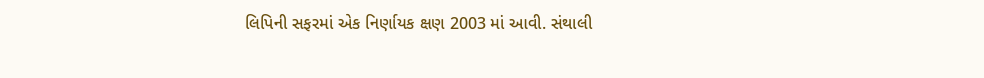લિપિની સફરમાં એક નિર્ણાયક ક્ષણ 2003 માં આવી. સંથાલી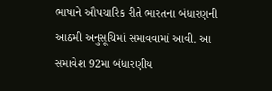ભાષાને ઔપચારિક રીતે ભારતના બંધારણની આઠમી અનુસૂચિમાં સમાવવામાં આવી. આ સમાવેશ 92મા બંધારણીય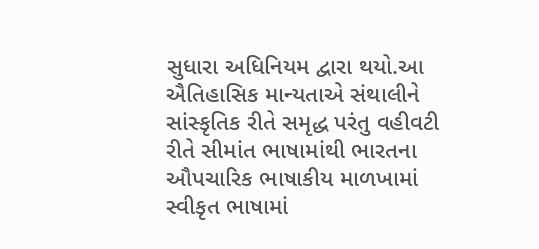સુધારા અધિનિયમ દ્વારા થયો.આ ઐતિહાસિક માન્યતાએ સંથાલીને સાંસ્કૃતિક રીતે સમૃદ્ધ પરંતુ વહીવટી રીતે સીમાંત ભાષામાંથી ભારતના ઔપચારિક ભાષાકીય માળખામાં સ્વીકૃત ભાષામાં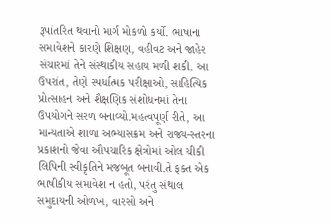રૂપાંતરિત થવાનો માર્ગ મોકળો કર્યો. ભાષાના સમાવેશને કારણે શિક્ષણ, વહીવટ અને જાહેર સંચારમાં તેને સંસ્થાકીય સહાય મળી શકી. આ ઉપરાંત, તેણે સ્પર્ધાત્મક પરીક્ષાઓ, સાહિત્યિક પ્રોત્સાહન અને શૈક્ષણિક સંશોધનમાં તેના ઉપયોગને સરળ બનાવ્યો.મહત્વપૂર્ણ રીતે, આ માન્યતાએ શાળા અભ્યાસક્રમ અને રાજ્ય-સ્તરના પ્રકાશનો જેવા ઔપચારિક ક્ષેત્રોમાં ઓલ ચીકી લિપિની સ્વીકૃતિને મજબૂત બનાવી.તે ફક્ત એક ભાષીકીય સમાવેશ ન હતો, પરંતુ સંથાલ સમુદાયની ઓળખ, વારસો અને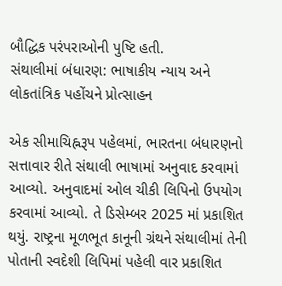બૌદ્ધિક પરંપરાઓની પુષ્ટિ હતી.
સંથાલીમાં બંધારણ: ભાષાકીય ન્યાય અને લોકતાંત્રિક પહોંચને પ્રોત્સાહન

એક સીમાચિહ્નરૂપ પહેલમાં, ભારતના બંધારણનો સત્તાવાર રીતે સંથાલી ભાષામાં અનુવાદ કરવામાં આવ્યો. અનુવાદમાં ઓલ ચીકી લિપિનો ઉપયોગ કરવામાં આવ્યો. તે ડિસેમ્બર 2025 માં પ્રકાશિત થયું. રાષ્ટ્રના મૂળભૂત કાનૂની ગ્રંથને સંથાલીમાં તેની પોતાની સ્વદેશી લિપિમાં પહેલી વાર પ્રકાશિત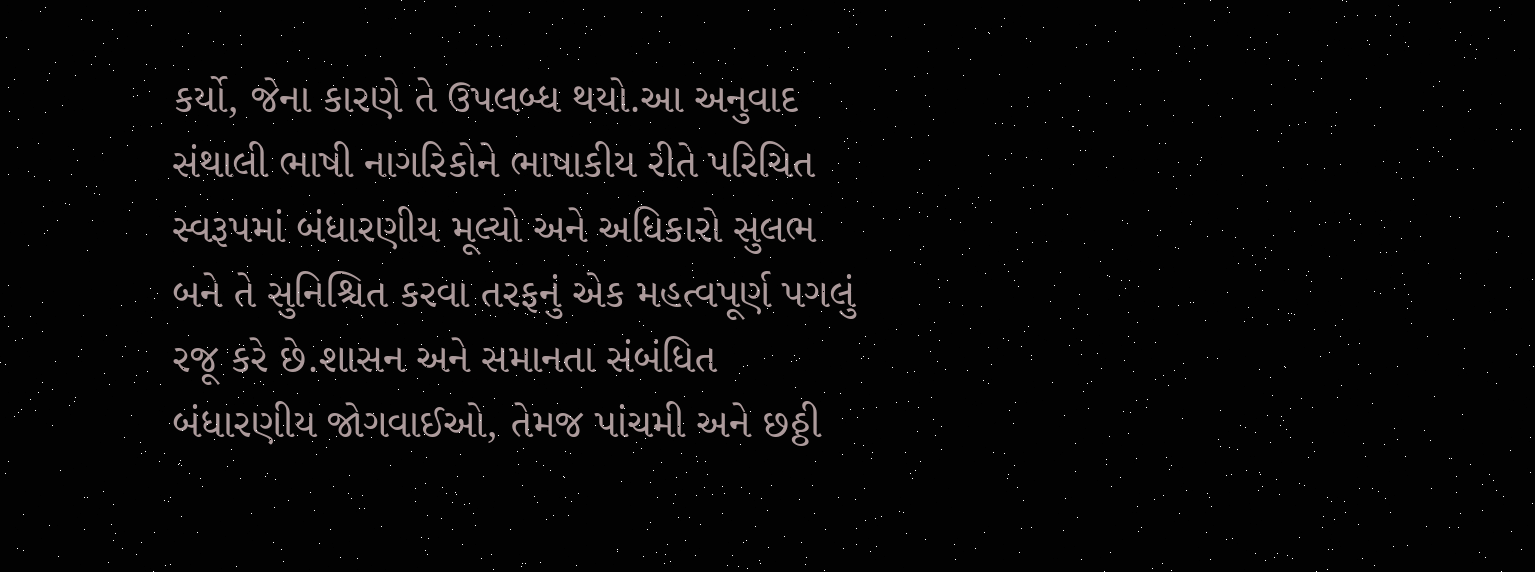કર્યો, જેના કારણે તે ઉપલબ્ધ થયો.આ અનુવાદ સંથાલી ભાષી નાગરિકોને ભાષાકીય રીતે પરિચિત સ્વરૂપમાં બંધારણીય મૂલ્યો અને અધિકારો સુલભ બને તે સુનિશ્ચિત કરવા તરફનું એક મહત્વપૂર્ણ પગલું રજૂ કરે છે.શાસન અને સમાનતા સંબંધિત બંધારણીય જોગવાઈઓ, તેમજ પાંચમી અને છઠ્ઠી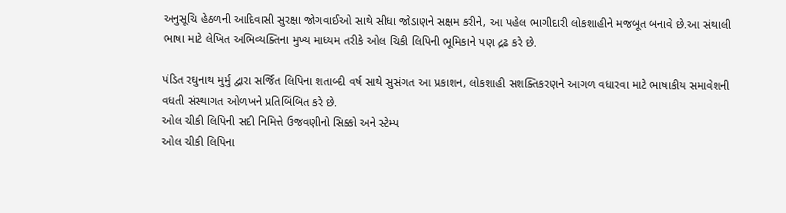અનુસૂચિ હેઠળની આદિવાસી સુરક્ષા જોગવાઈઓ સાથે સીધા જોડાણને સક્ષમ કરીને, આ પહેલ ભાગીદારી લોકશાહીને મજબૂત બનાવે છે.આ સંથાલી ભાષા માટે લેખિત અભિવ્યક્તિના મુખ્ય માધ્યમ તરીકે ઓલ ચિકી લિપિની ભૂમિકાને પણ દ્રઢ કરે છે.

પંડિત રઘુનાથ મુર્મુ દ્વારા સર્જિત લિપિના શતાબ્દી વર્ષ સાથે સુસંગત આ પ્રકાશન, લોકશાહી સશક્તિકરણને આગળ વધારવા માટે ભાષાકીય સમાવેશની વધતી સંસ્થાગત ઓળખને પ્રતિબિંબિત કરે છે.
ઓલ ચીકી લિપિની સદી નિમિત્તે ઉજવણીનો સિક્કો અને સ્ટેમ્પ
ઓલ ચીકી લિપિના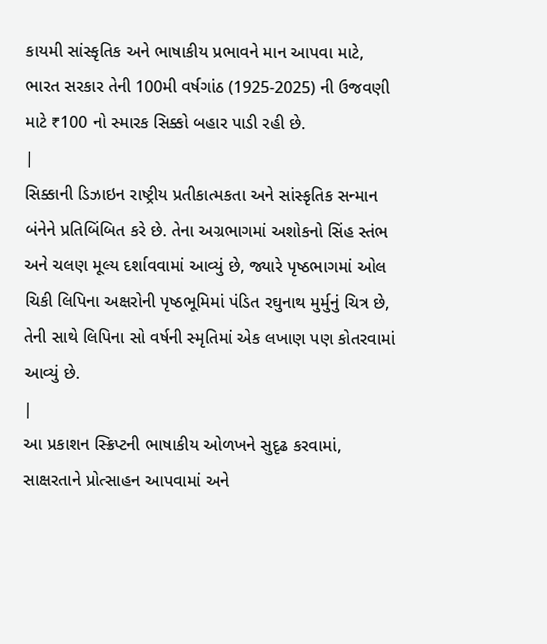કાયમી સાંસ્કૃતિક અને ભાષાકીય પ્રભાવને માન આપવા માટે, ભારત સરકાર તેની 100મી વર્ષગાંઠ (1925-2025) ની ઉજવણી માટે ₹100 નો સ્મારક સિક્કો બહાર પાડી રહી છે.
|
સિક્કાની ડિઝાઇન રાષ્ટ્રીય પ્રતીકાત્મકતા અને સાંસ્કૃતિક સન્માન બંનેને પ્રતિબિંબિત કરે છે. તેના અગ્રભાગમાં અશોકનો સિંહ સ્તંભ અને ચલણ મૂલ્ય દર્શાવવામાં આવ્યું છે, જ્યારે પૃષ્ઠભાગમાં ઓલ ચિકી લિપિના અક્ષરોની પૃષ્ઠભૂમિમાં પંડિત રઘુનાથ મુર્મુનું ચિત્ર છે, તેની સાથે લિપિના સો વર્ષની સ્મૃતિમાં એક લખાણ પણ કોતરવામાં આવ્યું છે.
|
આ પ્રકાશન સ્ક્રિપ્ટની ભાષાકીય ઓળખને સુદૃઢ કરવામાં, સાક્ષરતાને પ્રોત્સાહન આપવામાં અને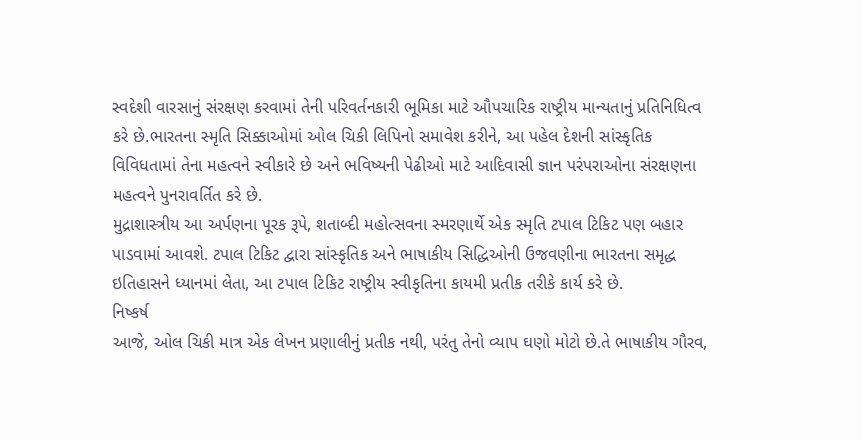સ્વદેશી વારસાનું સંરક્ષણ કરવામાં તેની પરિવર્તનકારી ભૂમિકા માટે ઔપચારિક રાષ્ટ્રીય માન્યતાનું પ્રતિનિધિત્વ કરે છે.ભારતના સ્મૃતિ સિક્કાઓમાં ઓલ ચિકી લિપિનો સમાવેશ કરીને, આ પહેલ દેશની સાંસ્કૃતિક વિવિધતામાં તેના મહત્વને સ્વીકારે છે અને ભવિષ્યની પેઢીઓ માટે આદિવાસી જ્ઞાન પરંપરાઓના સંરક્ષણના મહત્વને પુનરાવર્તિત કરે છે.
મુદ્રાશાસ્ત્રીય આ અર્પણના પૂરક રૂપે, શતાબ્દી મહોત્સવના સ્મરણાર્થે એક સ્મૃતિ ટપાલ ટિકિટ પણ બહાર પાડવામાં આવશે. ટપાલ ટિકિટ દ્વારા સાંસ્કૃતિક અને ભાષાકીય સિદ્ધિઓની ઉજવણીના ભારતના સમૃદ્ધ ઇતિહાસને ધ્યાનમાં લેતા, આ ટપાલ ટિકિટ રાષ્ટ્રીય સ્વીકૃતિના કાયમી પ્રતીક તરીકે કાર્ય કરે છે.
નિષ્કર્ષ
આજે, ઓલ ચિકી માત્ર એક લેખન પ્રણાલીનું પ્રતીક નથી, પરંતુ તેનો વ્યાપ ઘણો મોટો છે.તે ભાષાકીય ગૌરવ,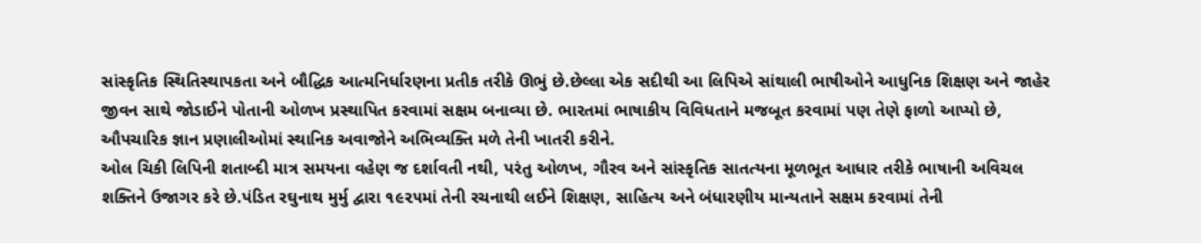સાંસ્કૃતિક સ્થિતિસ્થાપકતા અને બૌદ્ધિક આત્મનિર્ધારણના પ્રતીક તરીકે ઊભું છે.છેલ્લા એક સદીથી આ લિપિએ સાંથાલી ભાષીઓને આધુનિક શિક્ષણ અને જાહેર જીવન સાથે જોડાઈને પોતાની ઓળખ પ્રસ્થાપિત કરવામાં સક્ષમ બનાવ્યા છે. ભારતમાં ભાષાકીય વિવિધતાને મજબૂત કરવામાં પણ તેણે ફાળો આપ્યો છે, ઔપચારિક જ્ઞાન પ્રણાલીઓમાં સ્થાનિક અવાજોને અભિવ્યક્તિ મળે તેની ખાતરી કરીને.
ઓલ ચિકી લિપિની શતાબ્દી માત્ર સમયના વહેણ જ દર્શાવતી નથી, પરંતુ ઓળખ, ગૌરવ અને સાંસ્કૃતિક સાતત્યના મૂળભૂત આધાર તરીકે ભાષાની અવિચલ શક્તિને ઉજાગર કરે છે.પંડિત રઘુનાથ મુર્મુ દ્વારા ૧૯૨૫માં તેની રચનાથી લઈને શિક્ષણ, સાહિત્ય અને બંધારણીય માન્યતાને સક્ષમ કરવામાં તેની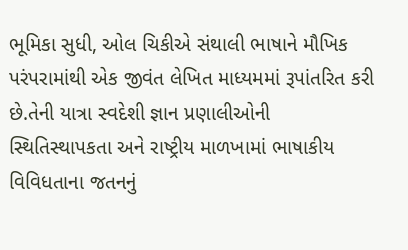ભૂમિકા સુધી, ઓલ ચિકીએ સંથાલી ભાષાને મૌખિક પરંપરામાંથી એક જીવંત લેખિત માધ્યમમાં રૂપાંતરિત કરી છે.તેની યાત્રા સ્વદેશી જ્ઞાન પ્રણાલીઓની સ્થિતિસ્થાપકતા અને રાષ્ટ્રીય માળખામાં ભાષાકીય વિવિધતાના જતનનું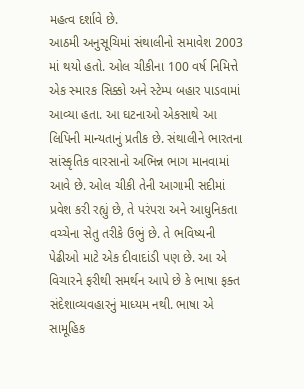મહત્વ દર્શાવે છે.
આઠમી અનુસૂચિમાં સંથાલીનો સમાવેશ 2003 માં થયો હતો. ઓલ ચીકીના 100 વર્ષ નિમિત્તે એક સ્મારક સિક્કો અને સ્ટેમ્પ બહાર પાડવામાં આવ્યા હતા. આ ઘટનાઓ એકસાથે આ લિપિની માન્યતાનું પ્રતીક છે. સંથાલીને ભારતના સાંસ્કૃતિક વારસાનો અભિન્ન ભાગ માનવામાં આવે છે. ઓલ ચીકી તેની આગામી સદીમાં પ્રવેશ કરી રહ્યું છે, તે પરંપરા અને આધુનિકતા વચ્ચેના સેતુ તરીકે ઉભું છે. તે ભવિષ્યની પેઢીઓ માટે એક દીવાદાંડી પણ છે. આ એ વિચારને ફરીથી સમર્થન આપે છે કે ભાષા ફક્ત સંદેશાવ્યવહારનું માધ્યમ નથી. ભાષા એ સામૂહિક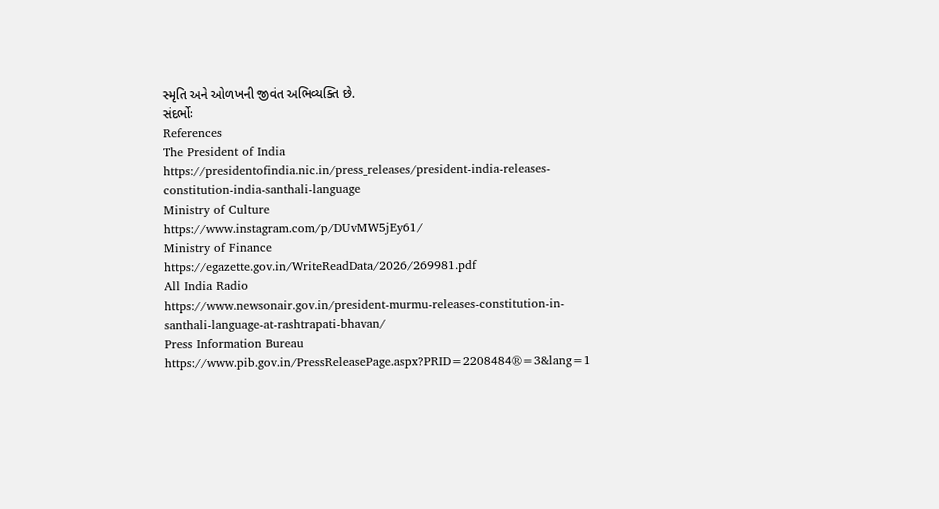સ્મૃતિ અને ઓળખની જીવંત અભિવ્યક્તિ છે.
સંદર્ભોઃ
References
The President of India
https://presidentofindia.nic.in/press_releases/president-india-releases-constitution-india-santhali-language
Ministry of Culture
https://www.instagram.com/p/DUvMW5jEy61/
Ministry of Finance
https://egazette.gov.in/WriteReadData/2026/269981.pdf
All India Radio
https://www.newsonair.gov.in/president-murmu-releases-constitution-in-santhali-language-at-rashtrapati-bhavan/
Press Information Bureau
https://www.pib.gov.in/PressReleasePage.aspx?PRID=2208484®=3&lang=1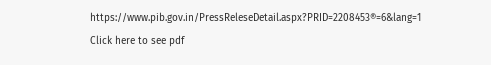https://www.pib.gov.in/PressReleseDetail.aspx?PRID=2208453®=6&lang=1
Click here to see pdf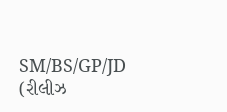SM/BS/GP/JD
(રીલીઝ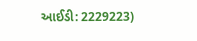આઈડી: 2229223)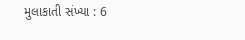મુલાકાતી સંખ્યા : 6